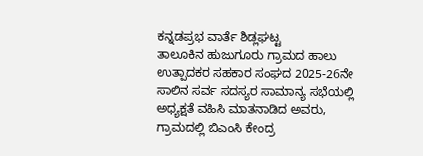ಕನ್ನಡಪ್ರಭ ವಾರ್ತೆ ಶಿಡ್ಲಘಟ್ಟ
ತಾಲೂಕಿನ ಹುಜುಗೂರು ಗ್ರಾಮದ ಹಾಲು ಉತ್ಪಾದಕರ ಸಹಕಾರ ಸಂಘದ 2025-26ನೇ ಸಾಲಿನ ಸರ್ವ ಸದಸ್ಯರ ಸಾಮಾನ್ಯ ಸಭೆಯಲ್ಲಿ ಅಧ್ಯಕ್ಷತೆ ವಹಿಸಿ ಮಾತನಾಡಿದ ಅವರು, ಗ್ರಾಮದಲ್ಲಿ ಬಿಎಂಸಿ ಕೇಂದ್ರ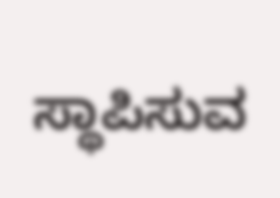ಸ್ಥಾಪಿಸುವ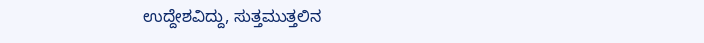ಉದ್ದೇಶವಿದ್ದು, ಸುತ್ತಮುತ್ತಲಿನ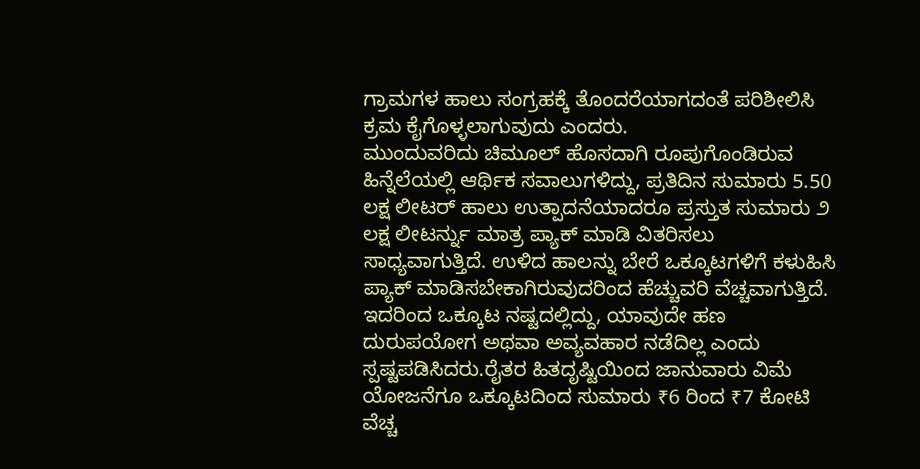ಗ್ರಾಮಗಳ ಹಾಲು ಸಂಗ್ರಹಕ್ಕೆ ತೊಂದರೆಯಾಗದಂತೆ ಪರಿಶೀಲಿಸಿ ಕ್ರಮ ಕೈಗೊಳ್ಳಲಾಗುವುದು ಎಂದರು.
ಮುಂದುವರಿದು ಚಿಮೂಲ್ ಹೊಸದಾಗಿ ರೂಪುಗೊಂಡಿರುವ ಹಿನ್ನೆಲೆಯಲ್ಲಿ ಆರ್ಥಿಕ ಸವಾಲುಗಳಿದ್ದು, ಪ್ರತಿದಿನ ಸುಮಾರು 5.50 ಲಕ್ಷ ಲೀಟರ್ ಹಾಲು ಉತ್ಪಾದನೆಯಾದರೂ ಪ್ರಸ್ತುತ ಸುಮಾರು ೨ ಲಕ್ಷ ಲೀಟರ್ನ್ನು ಮಾತ್ರ ಪ್ಯಾಕ್ ಮಾಡಿ ವಿತರಿಸಲು ಸಾಧ್ಯವಾಗುತ್ತಿದೆ. ಉಳಿದ ಹಾಲನ್ನು ಬೇರೆ ಒಕ್ಕೂಟಗಳಿಗೆ ಕಳುಹಿಸಿ ಪ್ಯಾಕ್ ಮಾಡಿಸಬೇಕಾಗಿರುವುದರಿಂದ ಹೆಚ್ಚುವರಿ ವೆಚ್ಚವಾಗುತ್ತಿದೆ. ಇದರಿಂದ ಒಕ್ಕೂಟ ನಷ್ಟದಲ್ಲಿದ್ದು, ಯಾವುದೇ ಹಣ ದುರುಪಯೋಗ ಅಥವಾ ಅವ್ಯವಹಾರ ನಡೆದಿಲ್ಲ ಎಂದು ಸ್ಪಷ್ಟಪಡಿಸಿದರು.ರೈತರ ಹಿತದೃಷ್ಟಿಯಿಂದ ಜಾನುವಾರು ವಿಮೆ ಯೋಜನೆಗೂ ಒಕ್ಕೂಟದಿಂದ ಸುಮಾರು ₹6 ರಿಂದ ₹7 ಕೋಟಿ ವೆಚ್ಚ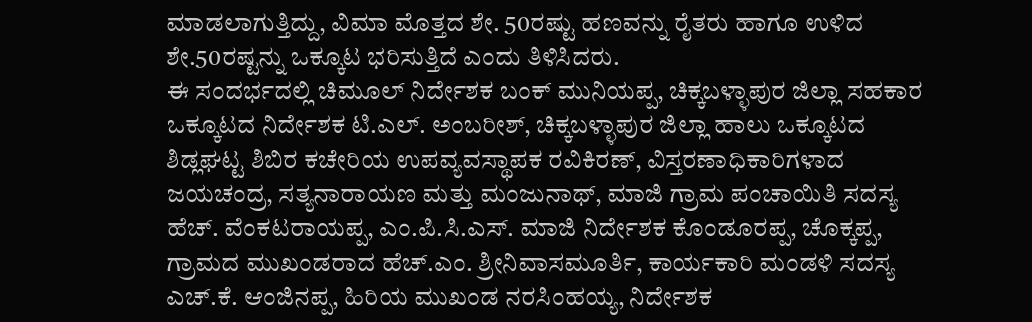ಮಾಡಲಾಗುತ್ತಿದ್ದು, ವಿಮಾ ಮೊತ್ತದ ಶೇ. 50ರಷ್ಟು ಹಣವನ್ನು ರೈತರು ಹಾಗೂ ಉಳಿದ ಶೇ.50ರಷ್ಟನ್ನು ಒಕ್ಕೂಟ ಭರಿಸುತ್ತಿದೆ ಎಂದು ತಿಳಿಸಿದರು.
ಈ ಸಂದರ್ಭದಲ್ಲಿ ಚಿಮೂಲ್ ನಿರ್ದೇಶಕ ಬಂಕ್ ಮುನಿಯಪ್ಪ, ಚಿಕ್ಕಬಳ್ಳಾಪುರ ಜಿಲ್ಲಾ ಸಹಕಾರ ಒಕ್ಕೂಟದ ನಿರ್ದೇಶಕ ಟಿ.ಎಲ್. ಅಂಬರೀಶ್, ಚಿಕ್ಕಬಳ್ಳಾಪುರ ಜಿಲ್ಲಾ ಹಾಲು ಒಕ್ಕೂಟದ ಶಿಡ್ಲಘಟ್ಟ ಶಿಬಿರ ಕಚೇರಿಯ ಉಪವ್ಯವಸ್ಥಾಪಕ ರವಿಕಿರಣ್, ವಿಸ್ತರಣಾಧಿಕಾರಿಗಳಾದ ಜಯಚಂದ್ರ, ಸತ್ಯನಾರಾಯಣ ಮತ್ತು ಮಂಜುನಾಥ್, ಮಾಜಿ ಗ್ರಾಮ ಪಂಚಾಯಿತಿ ಸದಸ್ಯ ಹೆಚ್. ವೆಂಕಟರಾಯಪ್ಪ, ಎಂ.ಪಿ.ಸಿ.ಎಸ್. ಮಾಜಿ ನಿರ್ದೇಶಕ ಕೊಂಡೂರಪ್ಪ, ಚೊಕ್ಕಪ್ಪ, ಗ್ರಾಮದ ಮುಖಂಡರಾದ ಹೆಚ್.ಎಂ. ಶ್ರೀನಿವಾಸಮೂರ್ತಿ, ಕಾರ್ಯಕಾರಿ ಮಂಡಳಿ ಸದಸ್ಯ ಎಚ್.ಕೆ. ಆಂಜಿನಪ್ಪ, ಹಿರಿಯ ಮುಖಂಡ ನರಸಿಂಹಯ್ಯ, ನಿರ್ದೇಶಕ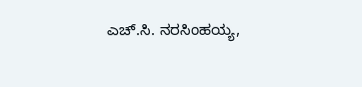ಎಚ್.ಸಿ. ನರಸಿಂಹಯ್ಯ,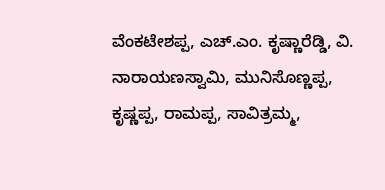ವೆಂಕಟೇಶಪ್ಪ, ಎಚ್.ಎಂ. ಕೃಷ್ಣಾರೆಡ್ಡಿ, ವಿ. ನಾರಾಯಣಸ್ವಾಮಿ, ಮುನಿಸೊಣ್ಣಪ್ಪ, ಕೃಷ್ಣಪ್ಪ, ರಾಮಪ್ಪ, ಸಾವಿತ್ರಮ್ಮ,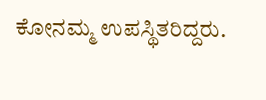ಕೋನಮ್ಮ ಉಪಸ್ಥಿತರಿದ್ದರು.